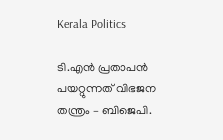Kerala Politics

ടി.എൻ പ്രതാപൻ പയറ്റുന്നത് വിഭജന തന്ത്രം – ബിജെപി.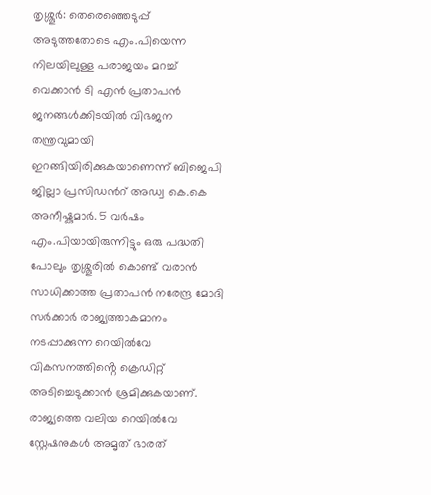തൃശ്ശൂർ: തെരെഞ്ഞെടുപ്പ് അടുത്തതോടെ എം.പിയെന്ന നിലയിലുള്ള പരാജയം മറച്ച് വെക്കാൻ ടി എൻ പ്രതാപൻ ജനങ്ങൾക്കിടയിൽ വിഭജന തന്ത്രവുമായി ഇറങ്ങിയിരിക്കുകയാണെന്ന് ബിജെപി ജില്ലാ പ്രസിഡൻറ് അഡ്വ കെ.കെ അനീഷ്കുമാർ. 5 വർഷം എം.പിയായിരുന്നിട്ടും ഒരു പദ്ധതി പോലും തൃശ്ശൂരിൽ കൊണ്ട് വരാൻ സാധിക്കാത്ത പ്രതാപൻ നരേന്ദ്ര മോദി സർക്കാർ രാജ്യത്താകമാനം നടപ്പാക്കുന്ന റെയിൽവേ വികസനത്തിൻ്റെ ക്രെഡിറ്റ് അടിച്ചെടുക്കാൻ ശ്രമിക്കുകയാണ്. രാജ്യത്തെ വലിയ റെയിൽവേ സ്റ്റേഷനുകൾ അമൃത് ഭാരത്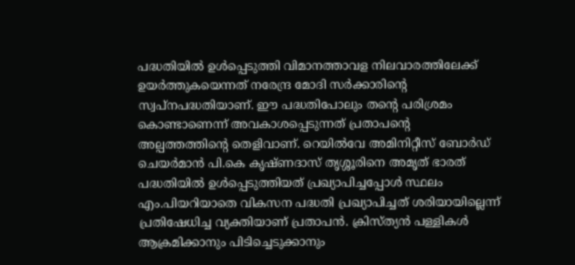പദ്ധതിയിൽ ഉൾപ്പെടുത്തി വിമാനത്താവള നിലവാരത്തിലേക്ക് ഉയർത്തുകയെന്നത് നരേന്ദ്ര മോദി സർക്കാരിൻ്റെ സ്വപ്നപദ്ധതിയാണ്. ഈ പദ്ധതിപോലും തൻ്റെ പരിശ്രമം കൊണ്ടാണെന്ന് അവകാശപ്പെടുന്നത് പ്രതാപൻ്റെ അല്പത്തത്തിൻ്റെ തെളിവാണ്. റെയിൽവേ അമിനിറ്റീസ് ബോർഡ് ചെയർമാൻ പി.കെ കൃഷ്ണദാസ് തൃശ്ശൂരിനെ അമൃത് ഭാരത് പദ്ധതിയിൽ ഉൾപ്പെടുത്തിയത് പ്രഖ്യാപിച്ചപ്പോൾ സ്ഥലം എം.പിയറിയാതെ വികസന പദ്ധതി പ്രഖ്യാപിച്ചത് ശരിയായില്ലെന്ന് പ്രതിഷേധിച്ച വ്യക്തിയാണ് പ്രതാപൻ. ക്രിസ്ത്യൻ പള്ളികൾ ആക്രമിക്കാനും പിടിച്ചെടുക്കാനും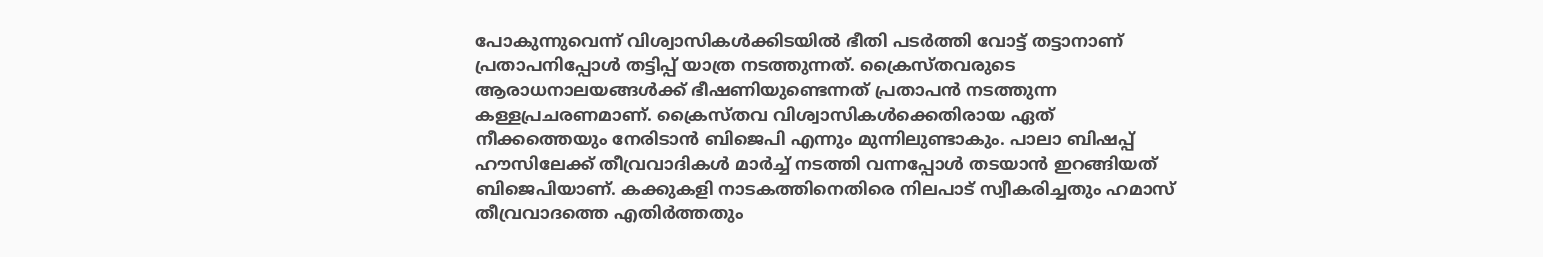പോകുന്നുവെന്ന് വിശ്വാസികൾക്കിടയിൽ ഭീതി പടർത്തി വോട്ട് തട്ടാനാണ് പ്രതാപനിപ്പോൾ തട്ടിപ്പ് യാത്ര നടത്തുന്നത്. ക്രൈസ്തവരുടെ ആരാധനാലയങ്ങൾക്ക് ഭീഷണിയുണ്ടെന്നത് പ്രതാപൻ നടത്തുന്ന കള്ളപ്രചരണമാണ്. ക്രൈസ്തവ വിശ്വാസികൾക്കെതിരായ ഏത് നീക്കത്തെയും നേരിടാൻ ബിജെപി എന്നും മുന്നിലുണ്ടാകും. പാലാ ബിഷപ്പ് ഹൗസിലേക്ക് തീവ്രവാദികൾ മാർച്ച് നടത്തി വന്നപ്പോൾ തടയാൻ ഇറങ്ങിയത് ബിജെപിയാണ്. കക്കുകളി നാടകത്തിനെതിരെ നിലപാട് സ്വീകരിച്ചതും ഹമാസ് തീവ്രവാദത്തെ എതിർത്തതും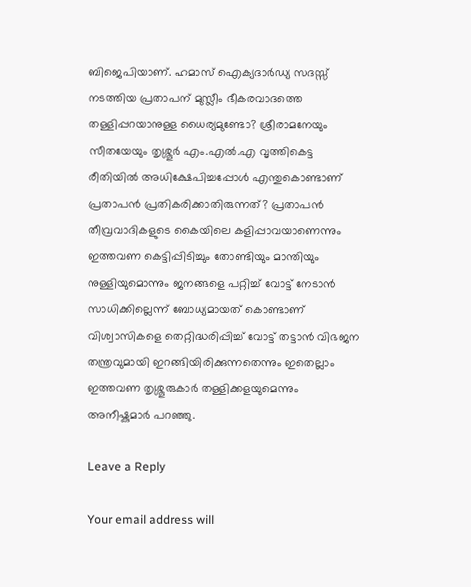ബിജെപിയാണ്. ഹമാസ് ഐക്യദാർഡ്യ സദസ്സ് നടത്തിയ പ്രതാപന് മുസ്ലീം ഭീകരവാദത്തെ തള്ളിപ്പറയാനുള്ള ധൈര്യമുണ്ടോ? ശ്രീരാമനേയും സീതയേയും തൃശ്ശൂർ എം.എൽ.എ വൃത്തികെട്ട രീതിയിൽ അധിക്ഷേപിച്ചപ്പോൾ എന്തുകൊണ്ടാണ് പ്രതാപൻ പ്രതികരിക്കാതിരുന്നത്? പ്രതാപൻ തീവ്രവാദികളുടെ കൈയിലെ കളിപ്പാവയാണെന്നും ഇത്തവണ കെട്ടിപ്പിടിച്ചും തോണ്ടിയും മാന്തിയും നുള്ളിയുമൊന്നും ജനങ്ങളെ പറ്റിച്ച് വോട്ട് നേടാൻ സാധിക്കില്ലെന്ന് ബോധ്യമായത് കൊണ്ടാണ് വിശ്വാസികളെ തെറ്റിദ്ധരിപ്പിച്ച് വോട്ട് തട്ടാൻ വിഭജന തന്ത്രവുമായി ഇറങ്ങിയിരിക്കുന്നതെന്നും ഇതെല്ലാം ഇത്തവണ തൃശ്ശൂരുകാർ തള്ളിക്കളയുമെന്നും അനീഷ്കുമാർ പറഞ്ഞു.

Leave a Reply

Your email address will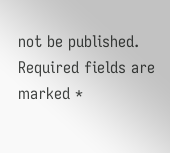not be published. Required fields are marked *